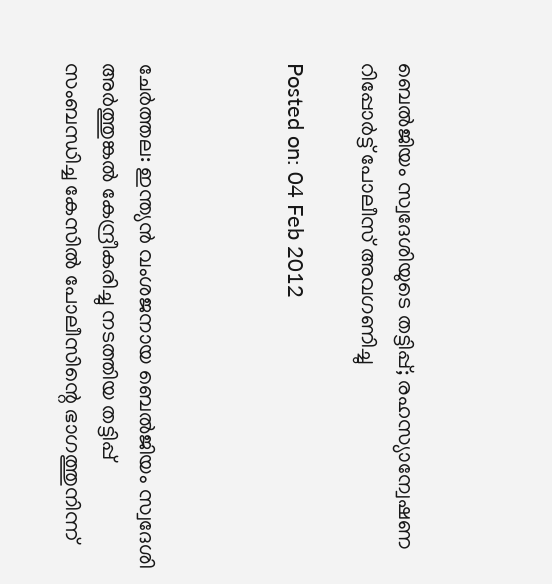ബെല്‍ജിയം സ്വദേശിയുടെ തട്ടിപ്പ്; രഹസ്യാന്വേഷണ റിപ്പോര്‍ട്ട് പോലീസ് അവഗണിച്ചു

Posted on: 04 Feb 2012



ചേര്‍ത്തല: ഇന്ത്യന്‍ വംശജനായ ബെല്‍ജിയം സ്വദേശി അര്‍ത്തുങ്കല്‍ കേന്ദ്രീകരിച്ചു നടത്തിയ തട്ടിപ്പ് സംബന്ധിച്ച കേസില്‍ പോലീസിന്റെ ഭാഗത്തുനിന്ന്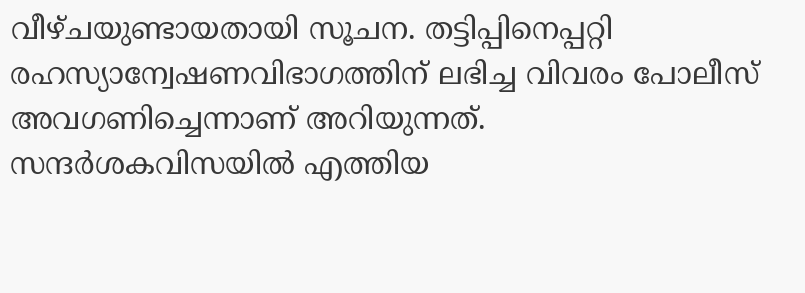വീഴ്ചയുണ്ടായതായി സൂചന. തട്ടിപ്പിനെപ്പറ്റി രഹസ്യാന്വേഷണവിഭാഗത്തിന് ലഭിച്ച വിവരം പോലീസ് അവഗണിച്ചെന്നാണ് അറിയുന്നത്. സന്ദര്‍ശകവിസയില്‍ എത്തിയ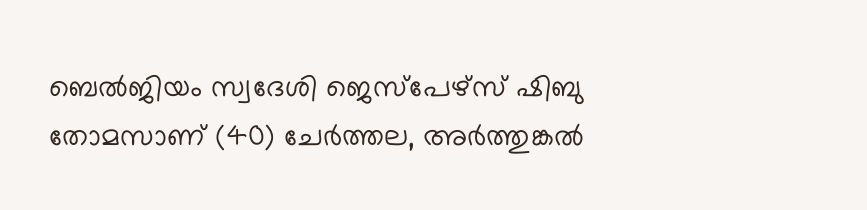ബെല്‍ജിയം സ്വദേശി ജെസ്‌പേഴ്‌സ് ഷിബു തോമസാണ് (40) ചേര്‍ത്തല, അര്‍ത്തുങ്കല്‍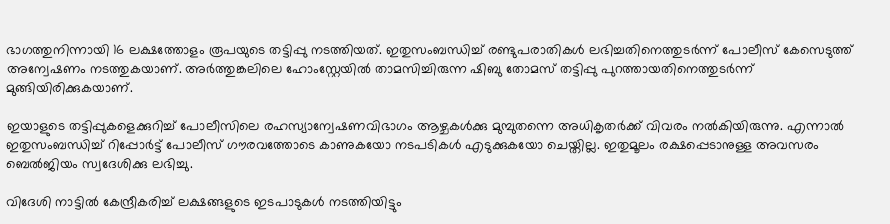ഭാഗത്തുനിന്നായി 16 ലക്ഷത്തോളം രൂപയുടെ തട്ടിപ്പു നടത്തിയത്. ഇതുസംബന്ധിച്ച് രണ്ടുപരാതികള്‍ ലഭിച്ചതിനെത്തുടര്‍ന്ന് പോലീസ് കേസെടുത്ത് അന്വേഷണം നടത്തുകയാണ്. അര്‍ത്തുങ്കലിലെ ഹോംസ്റ്റേയില്‍ താമസിച്ചിരുന്ന ഷിബു തോമസ് തട്ടിപ്പു പുറത്തായതിനെത്തുടര്‍ന്ന് മുങ്ങിയിരിക്കുകയാണ്.

ഇയാളുടെ തട്ടിപ്പുകളെക്കുറിച്ച് പോലീസിലെ രഹസ്യാന്വേഷണവിഭാഗം ആഴ്ചകള്‍ക്കു മുമ്പുതന്നെ അധികൃതര്‍ക്ക് വിവരം നല്‍കിയിരുന്നു. എന്നാല്‍ ഇതുസംബന്ധിച്ച് റിപ്പോര്‍ട്ട് പോലീസ് ഗൗരവത്തോടെ കാണുകയോ നടപടികള്‍ എടുക്കുകയോ ചെയ്തില്ല. ഇതുമൂലം രക്ഷപ്പെടാനുള്ള അവസരം ബെല്‍ജിയം സ്വദേശിക്കു ലഭിച്ചു.

വിദേശി നാട്ടില്‍ കേന്ദ്രീകരിച്ച് ലക്ഷങ്ങളുടെ ഇടപാടുകള്‍ നടത്തിയിട്ടും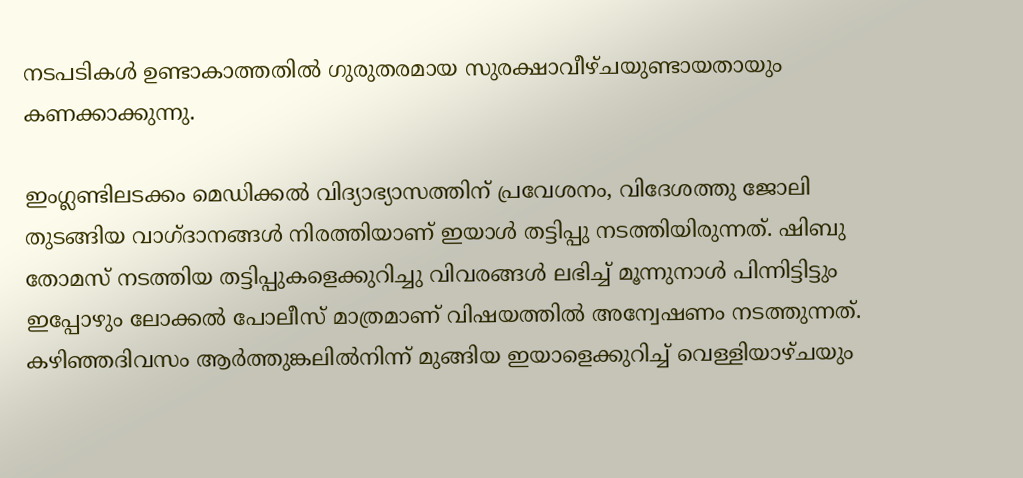നടപടികള്‍ ഉണ്ടാകാത്തതില്‍ ഗുരുതരമായ സുരക്ഷാവീഴ്ചയുണ്ടായതായും കണക്കാക്കുന്നു.

ഇംഗ്ലണ്ടിലടക്കം മെഡിക്കല്‍ വിദ്യാഭ്യാസത്തിന് പ്രവേശനം, വിദേശത്തു ജോലി തുടങ്ങിയ വാഗ്ദാനങ്ങള്‍ നിരത്തിയാണ് ഇയാള്‍ തട്ടിപ്പു നടത്തിയിരുന്നത്. ഷിബു തോമസ് നടത്തിയ തട്ടിപ്പുകളെക്കുറിച്ചു വിവരങ്ങള്‍ ലഭിച്ച് മൂന്നുനാള്‍ പിന്നിട്ടിട്ടും ഇപ്പോഴും ലോക്കല്‍ പോലീസ് മാത്രമാണ് വിഷയത്തില്‍ അന്വേഷണം നടത്തുന്നത്. കഴിഞ്ഞദിവസം ആര്‍ത്തുങ്കലില്‍നിന്ന് മുങ്ങിയ ഇയാളെക്കുറിച്ച് വെള്ളിയാഴ്ചയും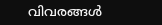വിവരങ്ങള്‍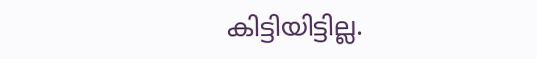കിട്ടിയിട്ടില്ല.